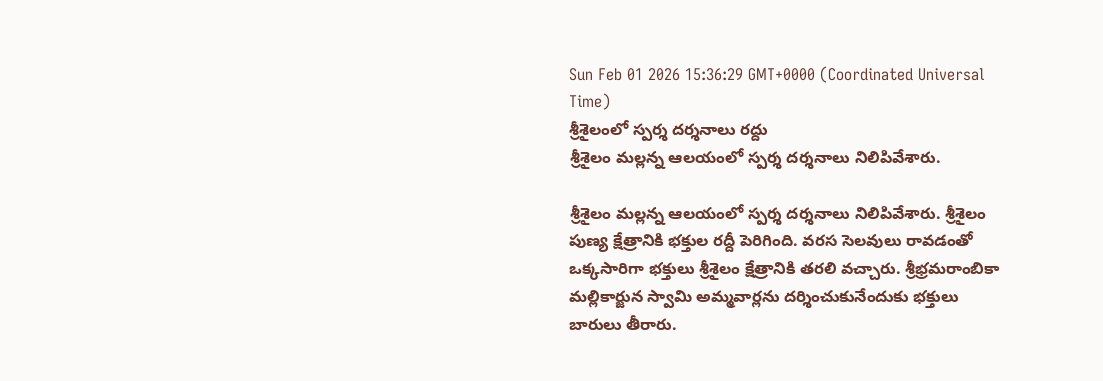Sun Feb 01 2026 15:36:29 GMT+0000 (Coordinated Universal Time)
శ్రీశైలంలో స్పర్శ దర్శనాలు రద్దు
శ్రీశైలం మల్లన్న ఆలయంలో స్పర్శ దర్శనాలు నిలిపివేశారు.

శ్రీశైలం మల్లన్న ఆలయంలో స్పర్శ దర్శనాలు నిలిపివేశారు. శ్రీశైలం పుణ్య క్షేత్రానికి భక్తుల రద్దీ పెరిగింది. వరస సెలవులు రావడంతో ఒక్కసారిగా భక్తులు శ్రీశైలం క్షేత్రానికి తరలి వచ్చారు. శ్రీభ్రమరాంబికా మల్లికార్జున స్వామి అమ్మవార్లను దర్శించుకునేందుకు భక్తులు బారులు తీరారు.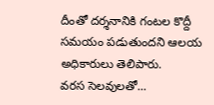దీంతో దర్శనానికి గంటల కొద్దీ సమయం పడుతుందని ఆలయ అధికారులు తెలిపారు.
వరస సెలవులతో...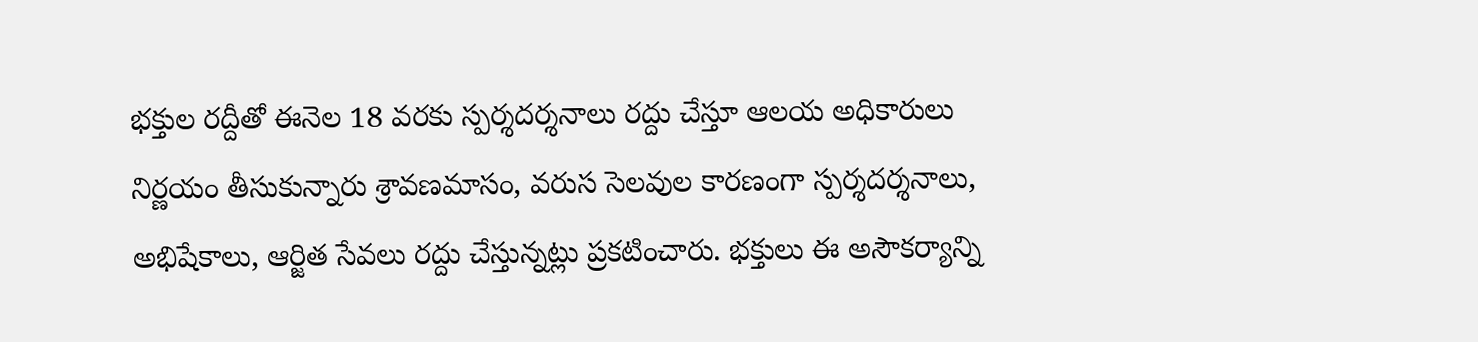భక్తుల రద్దీతో ఈనెల 18 వరకు స్పర్శదర్శనాలు రద్దు చేస్తూ ఆలయ అధికారులు నిర్ణయం తీసుకున్నారు శ్రావణమాసం, వరుస సెలవుల కారణంగా స్పర్శదర్శనాలు, అభిషేకాలు, ఆర్జిత సేవలు రద్దు చేస్తున్నట్లు ప్రకటించారు. భక్తులు ఈ అసౌకర్యాన్ని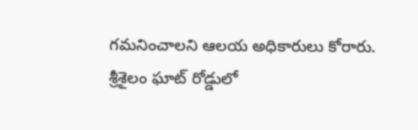గమనించాలని ఆలయ అధికారులు కోరారు. శ్రీశైలం ఘాట్ రోడ్డులో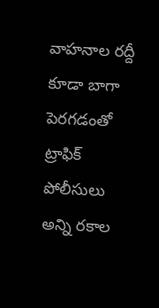వాహనాల రద్దీ కూడా బాగా పెరగడంతో ట్రాఫిక్ పోలీసులు అన్ని రకాల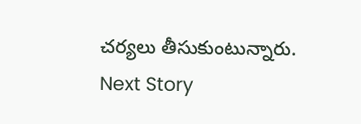చర్యలు తీసుకుంటున్నారు.
Next Story